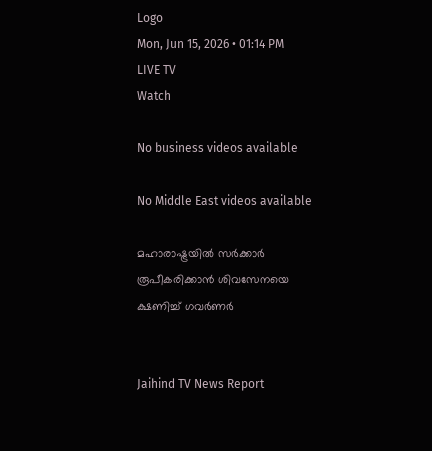Logo
Mon, Jun 15, 2026 • 01:14 PM
LIVE TV
Watch

No business videos available

No Middle East videos available

മഹാരാഷ്ട്രയില്‍ സർക്കാർ രൂപീകരിക്കാന്‍ ശിവസേനയെ ക്ഷണിച്ച് ഗവർണർ


Jaihind TV News Report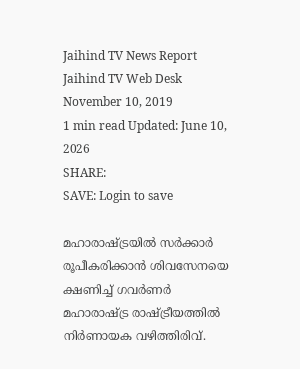Jaihind TV News Report
Jaihind TV Web Desk
November 10, 2019
1 min read Updated: June 10, 2026
SHARE:
SAVE: Login to save

മഹാരാഷ്ട്രയില്‍ സർക്കാർ രൂപീകരിക്കാന്‍ ശിവസേനയെ ക്ഷണിച്ച് ഗവർണർ
മഹാരാഷ്ട്ര രാഷ്ട്രീയത്തില്‍ നിർണായക വഴിത്തിരിവ്.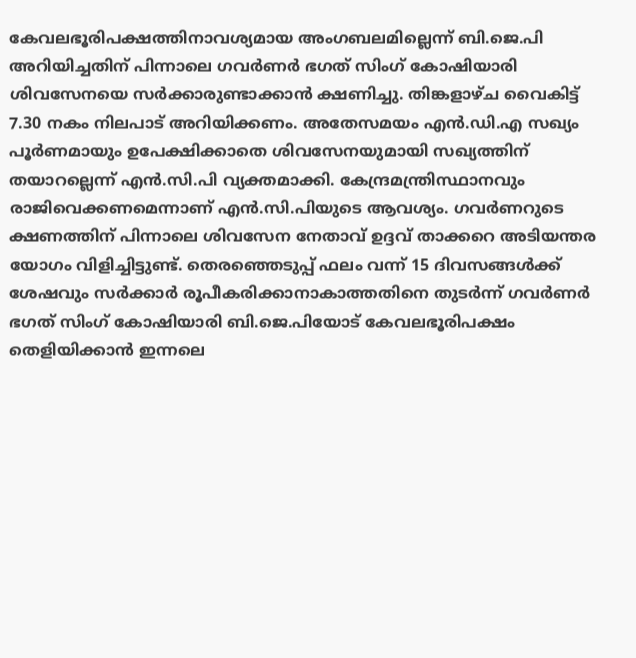കേവലഭൂരിപക്ഷത്തിനാവശ്യമായ അംഗബലമില്ലെന്ന് ബി.ജെ.പി അറിയിച്ചതിന് പിന്നാലെ ഗവർണർ ഭഗത് സിംഗ് കോഷിയാരി ശിവസേനയെ സർക്കാരുണ്ടാക്കാന്‍ ക്ഷണിച്ചു. തിങ്കളാഴ്ച വൈകിട്ട് 7.30 നകം നിലപാട് അറിയിക്കണം. അതേസമയം എന്‍.ഡി.എ സഖ്യം പൂര്‍ണമായും ഉപേക്ഷിക്കാതെ ശിവസേനയുമായി സഖ്യത്തിന് തയാറല്ലെന്ന് എന്‍.സി.പി വ്യക്തമാക്കി. കേന്ദ്രമന്ത്രിസ്ഥാനവും രാജിവെക്കണമെന്നാണ് എന്‍.സി.പിയുടെ ആവശ്യം. ഗവര്‍ണറുടെ ക്ഷണത്തിന് പിന്നാലെ ശിവസേന നേതാവ് ഉദ്ദവ് താക്കറെ അടിയന്തര യോഗം വിളിച്ചിട്ടുണ്ട്. തെരഞ്ഞെടുപ്പ് ഫലം വന്ന് 15 ദിവസങ്ങള്‍ക്ക് ശേഷവും സര്‍ക്കാര്‍ രൂപീകരിക്കാനാകാത്തതിനെ തുടര്‍ന്ന് ഗവർണർ ഭഗത് സിംഗ് കോഷിയാരി ബി.ജെ.പിയോട് കേവലഭൂരിപക്ഷം തെളിയിക്കാന്‍ ഇന്നലെ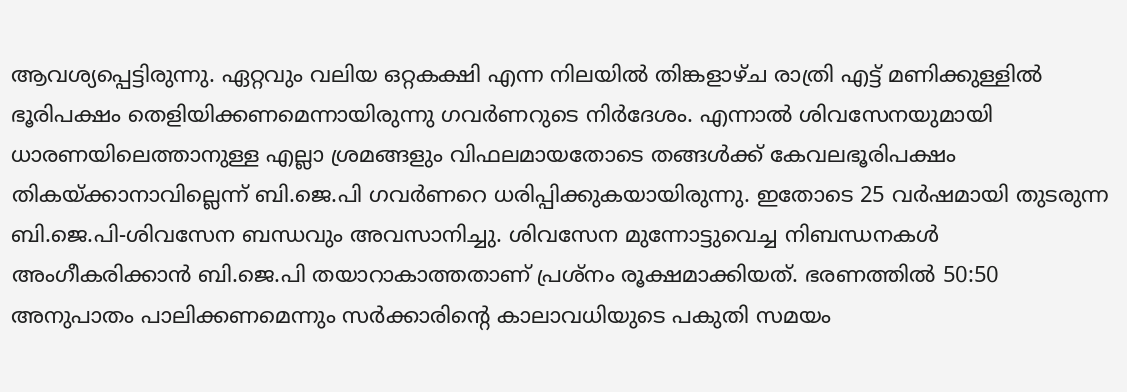ആവശ്യപ്പെട്ടിരുന്നു. ഏറ്റവും വലിയ ഒറ്റകക്ഷി എന്ന നിലയില്‍ തിങ്കളാഴ്ച രാത്രി എട്ട് മണിക്കുള്ളില്‍ ഭൂരിപക്ഷം തെളിയിക്കണമെന്നായിരുന്നു ഗവർണറുടെ നിർദേശം. എന്നാല്‍ ശിവസേനയുമായി ധാരണയിലെത്താനുള്ള എല്ലാ ശ്രമങ്ങളും വിഫലമായതോടെ തങ്ങള്‍ക്ക് കേവലഭൂരിപക്ഷം തികയ്ക്കാനാവില്ലെന്ന് ബി.ജെ.പി ഗവർണറെ ധരിപ്പിക്കുകയായിരുന്നു. ഇതോടെ 25 വർഷമായി തുടരുന്ന ബി.ജെ.പി-ശിവസേന ബന്ധവും അവസാനിച്ചു. ശിവസേന മുന്നോട്ടുവെച്ച നിബന്ധനകള്‍ അംഗീകരിക്കാന്‍ ബി.ജെ.പി തയാറാകാത്തതാണ് പ്രശ്നം രൂക്ഷമാക്കിയത്. ഭരണത്തിൽ 50:50 അനുപാതം പാലിക്കണമെന്നും സർക്കാരിന്‍റെ കാലാവധിയുടെ പകുതി സമയം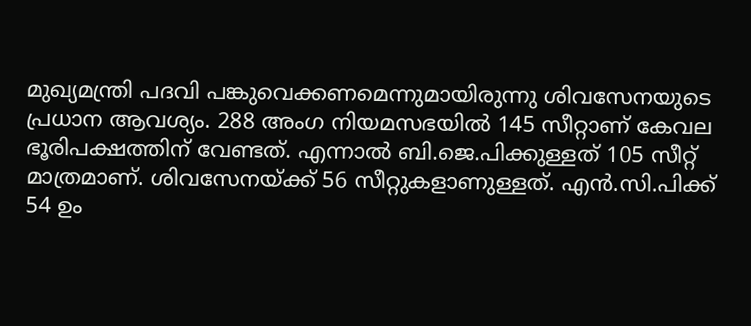മുഖ്യമന്ത്രി പദവി പങ്കുവെക്കണമെന്നുമായിരുന്നു ശിവസേനയുടെ പ്രധാന ആവശ്യം. 288 അംഗ നിയമസഭയില്‍ 145 സീറ്റാണ് കേവല ഭൂരിപക്ഷത്തിന് വേണ്ടത്. എന്നാല്‍ ബി.ജെ.പിക്കുള്ളത് 105 സീറ്റ് മാത്രമാണ്. ശിവസേനയ്ക്ക് 56 സീറ്റുകളാണുള്ളത്. എന്‍.സി.പിക്ക് 54 ഉം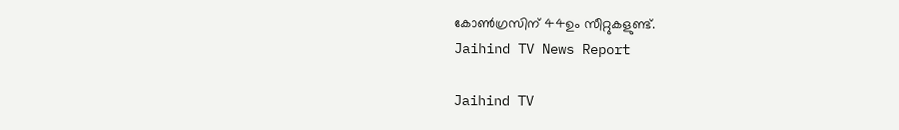കോണ്‍ഗ്രസിന് 44ഉം സീറ്റുകളുണ്ട്.
Jaihind TV News Report

Jaihind TV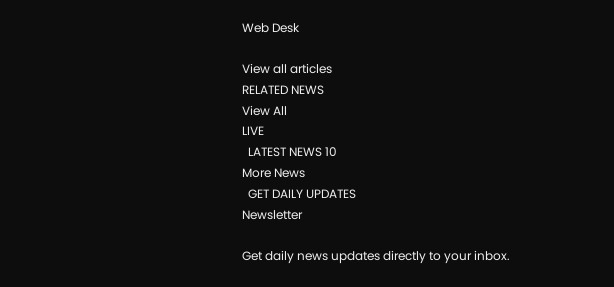Web Desk

View all articles
RELATED NEWS
View All
LIVE
  LATEST NEWS 10
More News
  GET DAILY UPDATES
Newsletter

Get daily news updates directly to your inbox.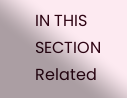IN THIS SECTION
Related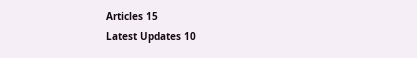Articles 15
Latest Updates 10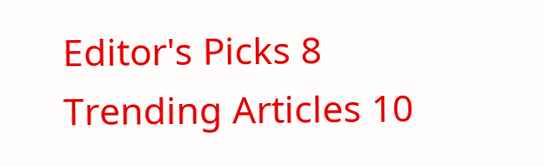Editor's Picks 8
Trending Articles 10